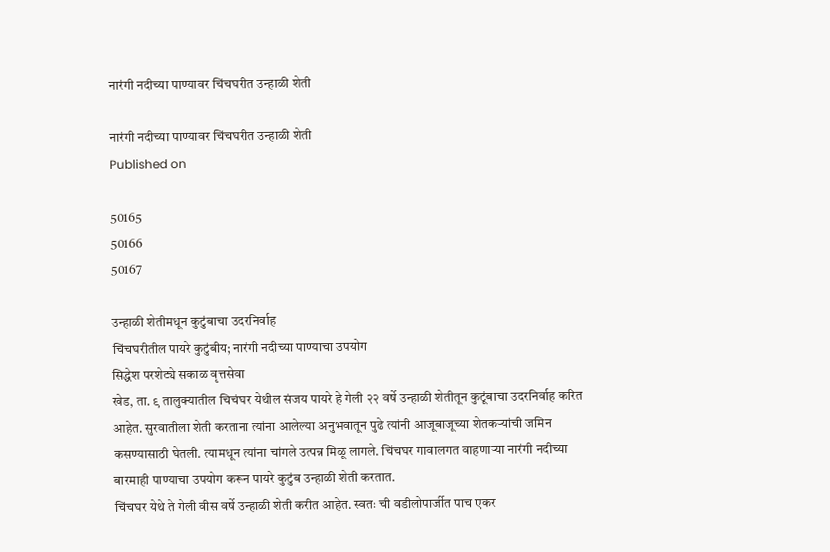नारंगी नदीच्या पाण्यावर चिंचघरीत उन्हाळी शेती

नारंगी नदीच्या पाण्यावर चिंचघरीत उन्हाळी शेती
Published on

50165
50166
50167

उन्हाळी शेतीमधून कुटुंबाचा उदरनिर्वाह
चिंचघरीतील पायरे कुटुंबीय; नारंगी नदीच्या पाण्याचा उपयोग
सिद्धेश परशेट्ये सकाळ वृत्तसेवा
खेड, ता. ९ तालुक्यातील चिचंघर येथील संजय पायरे हे गेली २२ वर्षे उन्हाळी शेतीतून कुटूंबाचा उदरनिर्वाह करित आहेत. सुरवातीला शेती करताना त्यांना आलेल्या अनुभवातून पुढे त्यांनी आजूबाजूच्या शेतकऱ्यांची जमिन कसण्यासाठी घेतली. त्यामधून त्यांना चांगले उत्पन्न मिळू लागले. चिंचघर गावालगत वाहणाऱ्या नारंगी नदीच्या बारमाही पाण्याचा उपयोग करून पायरे कुटुंब उन्हाळी शेती करतात.
चिंचघर येथे ते गेली वीस वर्षे उन्हाळी शेती करीत आहेत. स्वतः ची वडीलोपार्जीत पाच एकर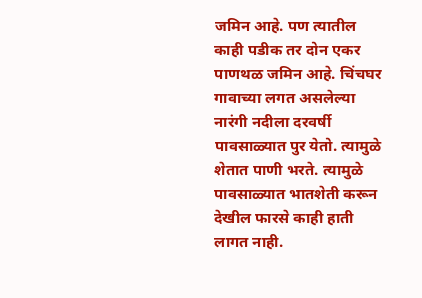जमिन आहे. पण त्यातील काही पडीक तर दोन एकर पाणथळ जमिन आहे. चिंचघर गावाच्या लगत असलेल्या नारंगी नदीला दरवर्षी पावसाळ्यात पुर येतो. त्यामुळे शेतात पाणी भरते. त्यामुळे पावसाळ्यात भातशेती करून देखील फारसे काही हाती लागत नाही.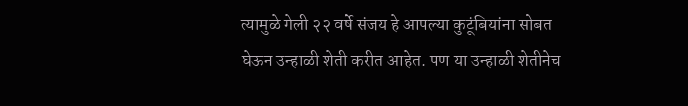त्यामुळे गेली २२ वर्षे संजय हे आपल्या कुटूंबियांना सोबत घेऊन उन्हाळी शेती करीत आहेत. पण या उन्हाळी शेतीनेच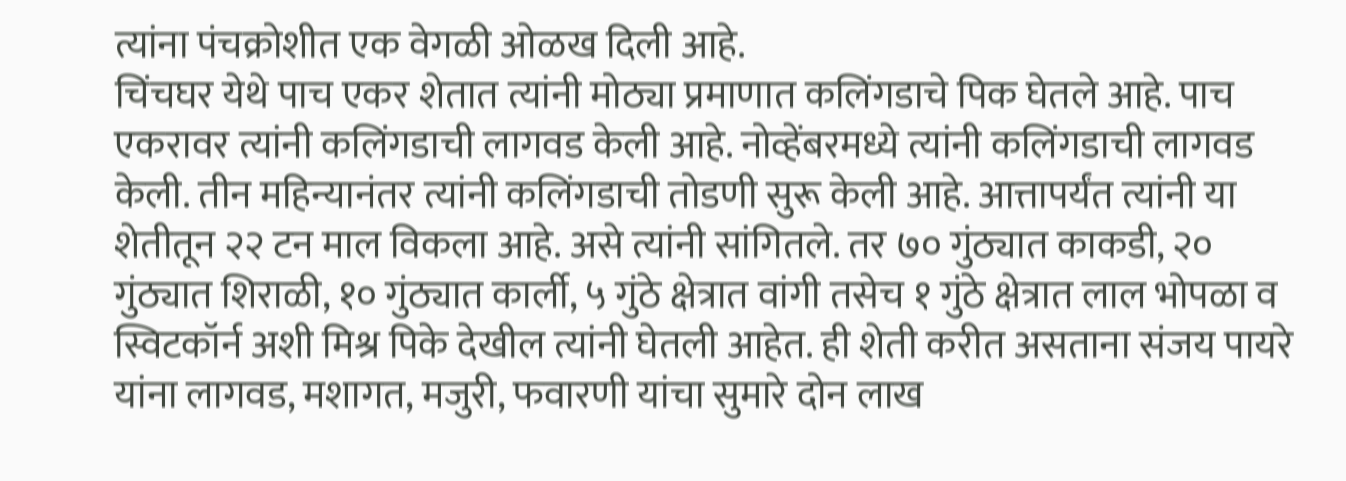त्यांना पंचक्रोशीत एक वेगळी ओळख दिली आहे.
चिंचघर येथे पाच एकर शेतात त्यांनी मोठ्या प्रमाणात कलिंगडाचे पिक घेतले आहे. पाच एकरावर त्यांनी कलिंगडाची लागवड केली आहे. नोव्हेंबरमध्ये त्यांनी कलिंगडाची लागवड केली. तीन महिन्यानंतर त्यांनी कलिंगडाची तोडणी सुरू केली आहे. आत्तापर्यंत त्यांनी या शेतीतून २२ टन माल विकला आहे. असे त्यांनी सांगितले. तर ७० गुंठ्यात काकडी, २० गुंठ्यात शिराळी, १० गुंठ्यात कार्ली, ५ गुंठे क्षेत्रात वांगी तसेच १ गुंठे क्षेत्रात लाल भोपळा व स्विटकॉर्न अशी मिश्र पिके देखील त्यांनी घेतली आहेत. ही शेती करीत असताना संजय पायरे यांना लागवड, मशागत, मजुरी, फवारणी यांचा सुमारे दोन लाख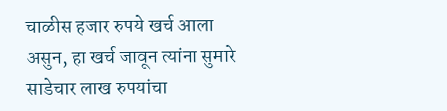चाळीस हजार रुपये खर्च आला असुन, हा खर्च जावून त्यांना सुमारे साडेचार लाख रुपयांचा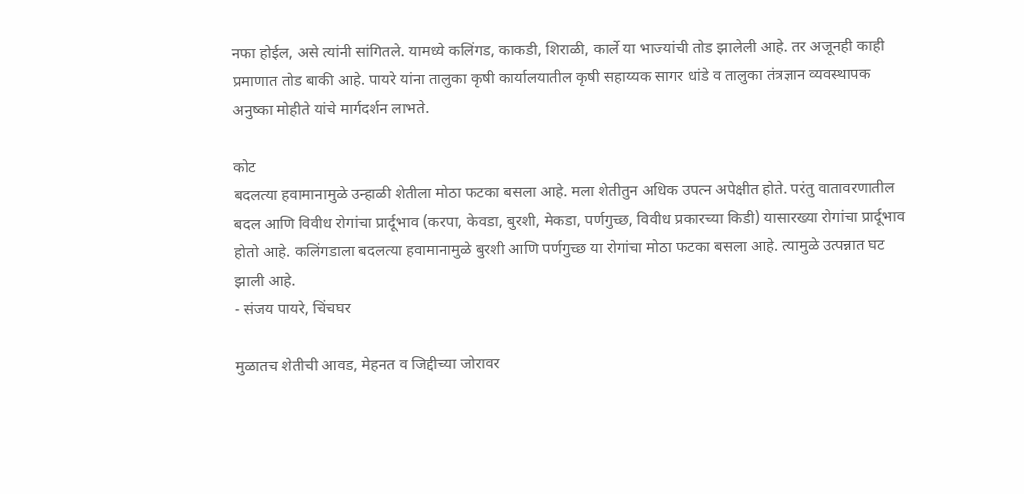नफा होईल, असे त्यांनी सांगितले. यामध्ये कलिंगड, काकडी, शिराळी, कार्ले या भाज्यांची तोड झालेली आहे. तर अजूनही काही प्रमाणात तोड बाकी आहे. पायरे यांना तालुका कृषी कार्यालयातील कृषी सहाय्यक सागर धांडे व तालुका तंत्रज्ञान व्यवस्थापक अनुष्का मोहीते यांचे मार्गदर्शन लाभते.

कोट
बदलत्या हवामानामुळे उन्हाळी शेतीला मोठा फटका बसला आहे. मला शेतीतुन अधिक उपत्न अपेक्षीत होते. परंतु वातावरणातील बदल आणि विवीध रोगांचा प्रार्दूभाव (करपा, केवडा, बुरशी, मेकडा, पर्णगुच्छ, विवीध प्रकारच्या किडी) यासारख्या रोगांचा प्रार्दूभाव होतो आहे. कलिंगडाला बदलत्या हवामानामुळे बुरशी आणि पर्णगुच्छ या रोगांचा मोठा फटका बसला आहे. त्यामुळे उत्पन्नात घट झाली आहे.
- संजय पायरे, चिंचघर

मुळातच शेतीची आवड, मेहनत व जिद्दीच्या जोरावर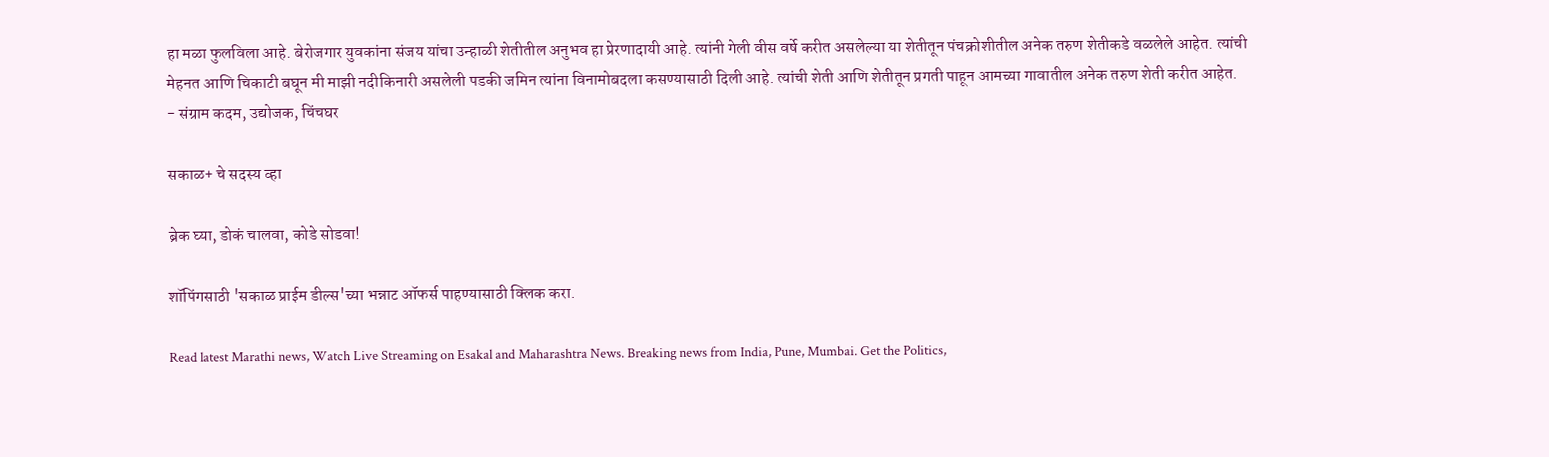हा मळा फुलविला आहे. बेरोजगार युवकांना संजय यांचा उन्हाळी शेतीतील अनुभव हा प्रेरणादायी आहे. त्यांनी गेली वीस वर्षे करीत असलेल्या या शेतीतून पंचक्रोशीतील अनेक तरुण शेतीकडे वळलेले आहेत. त्यांची मेहनत आणि चिकाटी बघून मी माझी नदीकिनारी असलेली पडकी जमिन त्यांना विनामोबदला कसण्यासाठी दिली आहे. त्यांची शेती आणि शेतीतून प्रगती पाहून आमच्या गावातील अनेक तरुण शेती करीत आहेत.
- संग्राम कदम, उद्योजक, चिंचघर

सकाळ+ चे सदस्य व्हा

ब्रेक घ्या, डोकं चालवा, कोडे सोडवा!

शॉपिंगसाठी 'सकाळ प्राईम डील्स'च्या भन्नाट ऑफर्स पाहण्यासाठी क्लिक करा.

Read latest Marathi news, Watch Live Streaming on Esakal and Maharashtra News. Breaking news from India, Pune, Mumbai. Get the Politics,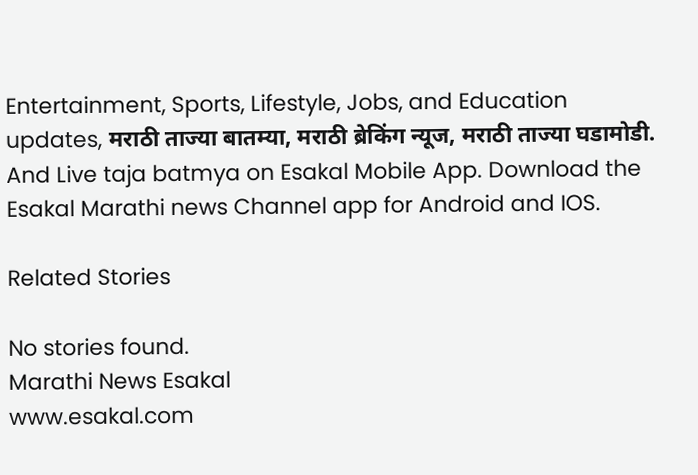Entertainment, Sports, Lifestyle, Jobs, and Education updates, मराठी ताज्या बातम्या, मराठी ब्रेकिंग न्यूज, मराठी ताज्या घडामोडी. And Live taja batmya on Esakal Mobile App. Download the Esakal Marathi news Channel app for Android and IOS.

Related Stories

No stories found.
Marathi News Esakal
www.esakal.com